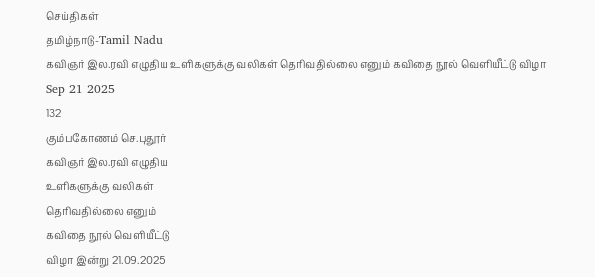செய்திகள்
தமிழ்நாடு-Tamil Nadu
கவிஞர் இல.ரவி எழுதிய உளிகளுக்கு வலிகள் தெரிவதில்லை எனும் கவிதை நூல் வெளியீட்டு விழா
Sep 21 2025
132
கும்பகோணம் செ.புதூர்
கவிஞர் இல.ரவி எழுதிய
உளிகளுக்கு வலிகள்
தெரிவதில்லை எனும்
கவிதை நூல் வெளியீட்டு
விழா இன்று 21.09.2025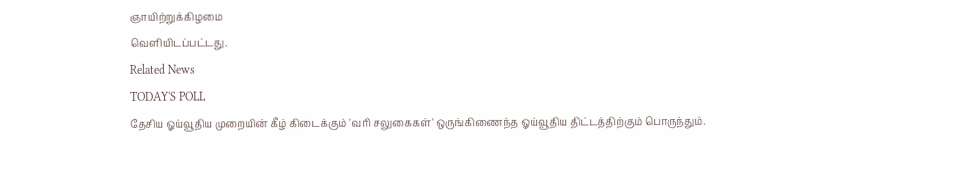ஞாயிற்றுக்கிழமை
வெளியிடப்பட்டது.
Related News
TODAY'S POLL
தேசிய ஓய்வூதிய முறையின் கீழ் கிடைக்கும் 'வரி சலுகைகள்' ஒருங்கிணைந்த ஓய்வூதிய திட்டத்திற்கும் பொருந்தும்.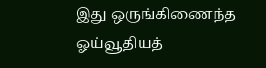இது ஒருங்கிணைந்த ஓய்வூதியத்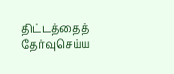திட்டத்தைத் தேர்வுசெய்ய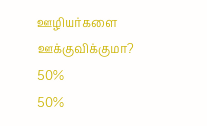ஊழியர்களை ஊக்குவிக்குமா?
50%
50%